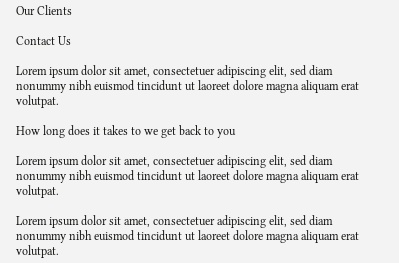Our Clients

Contact Us

Lorem ipsum dolor sit amet, consectetuer adipiscing elit, sed diam nonummy nibh euismod tincidunt ut laoreet dolore magna aliquam erat volutpat.

How long does it takes to we get back to you

Lorem ipsum dolor sit amet, consectetuer adipiscing elit, sed diam nonummy nibh euismod tincidunt ut laoreet dolore magna aliquam erat volutpat.

Lorem ipsum dolor sit amet, consectetuer adipiscing elit, sed diam nonummy nibh euismod tincidunt ut laoreet dolore magna aliquam erat volutpat.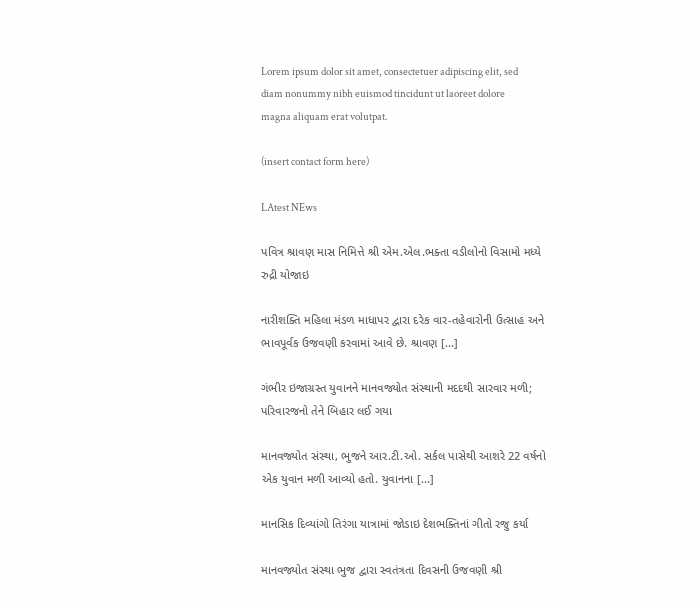Lorem ipsum dolor sit amet, consectetuer adipiscing elit, sed diam nonummy nibh euismod tincidunt ut laoreet dolore magna aliquam erat volutpat.

(insert contact form here)

LAtest NEws

પવિત્ર શ્રાવણ માસ નિમિત્તે શ્રી એમ.એલ.ભક્તા વડીલોનો વિસામો મધ્યે રુદ્રી યોજાઇ

નારીશક્તિ મહિલા મંડળ માધાપર દ્વારા દરેક વાર-તહેવારોની ઉત્સાહ અને ભાવપૂર્વક ઉજવણી કરવામાં આવે છે. શ્રાવણ [...]

ગંભીર ઇજાગ્રસ્ત યુવાનને માનવજ્યોત સંસ્થાની મદદથી સારવાર મળી; પરિવારજનો તેને બિહાર લઈ ગયા

માનવજ્યોત સંસ્થા, ભુજને આર.ટી.ઓ. સર્કલ પાસેથી આશરે 22 વર્ષનો એક યુવાન મળી આવ્યો હતો. યુવાનના [...]

માનસિક દિવ્યાંગો તિરંગા યાત્રામાં જોડાઇ દેશભક્તિનાં ગીતો રજુ કર્યા

માનવજ્યોત સંસ્થા ભુજ દ્વારા સ્વતંત્રતા દિવસની ઉજવણી શ્રી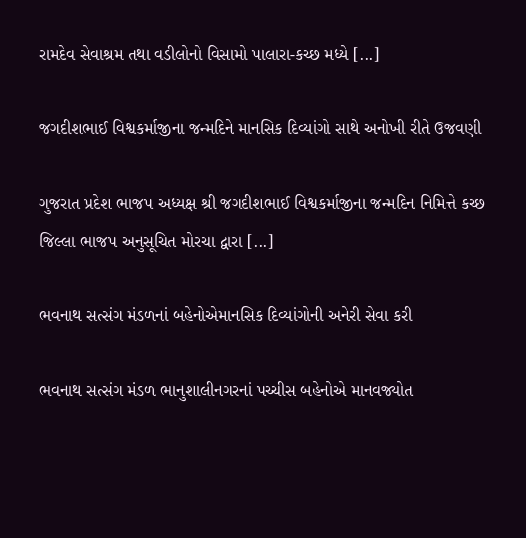રામદેવ સેવાશ્રમ તથા વડીલોનો વિસામો પાલારા-કચ્છ મધ્યે [...]

જગદીશભાઈ વિશ્વકર્માજીના જન્મદિને માનસિક દિવ્યાંગો સાથે અનોખી રીતે ઉજવણી

ગુજરાત પ્રદેશ ભાજપ અધ્યક્ષ શ્રી જગદીશભાઈ વિશ્વકર્માજીના જન્મદિન નિમિત્તે કચ્છ જિલ્લા ભાજપ અનુસૂચિત મોરચા દ્વારા [...]

ભવનાથ સત્સંગ મંડળનાં બહેનોએમાનસિક દિવ્યાંગોની અનેરી સેવા કરી

ભવનાથ સત્સંગ મંડળ ભાનુશાલીનગરનાં પચ્ચીસ બહેનોએ માનવજ્યોત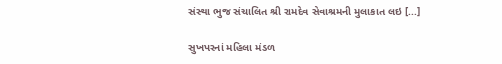સંસ્થા ભુજ સંચાલિત શ્રી રામદેવ સેવાશ્રમની મુલાકાત લઇ [...]

સુખપરનાં મહિલા મંડળ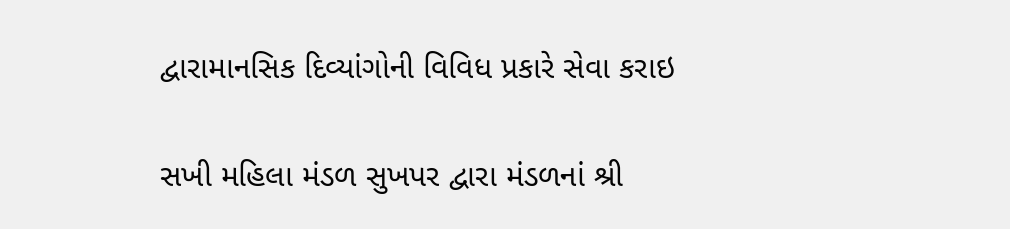દ્વારામાનસિક દિવ્યાંગોની વિવિધ પ્રકારે સેવા કરાઇ

સખી મહિલા મંડળ સુખપર દ્વારા મંડળનાં શ્રી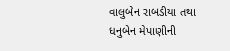વાલુબેન રાબડીયા તથા ધનુબેન મેપાણીની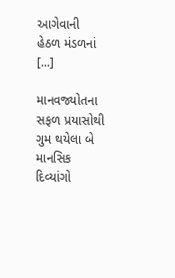આગેવાની હેઠળ મંડળનાં [...]

માનવજ્યોતના સફળ પ્રયાસોથી ગુમ થયેલા બે માનસિક દિવ્યાંગો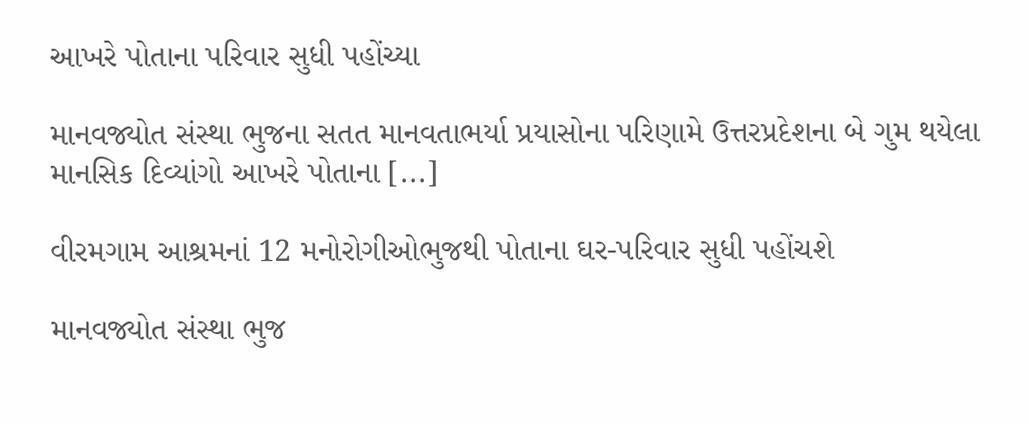આખરે પોતાના પરિવાર સુધી પહોંચ્યા

માનવજ્યોત સંસ્થા ભુજના સતત માનવતાભર્યા પ્રયાસોના પરિણામે ઉત્તરપ્રદેશના બે ગુમ થયેલા માનસિક દિવ્યાંગો આખરે પોતાના [...]

વીરમગામ આશ્રમનાં 12 મનોરોગીઓભુજથી પોતાના ઘર-પરિવાર સુધી પહોંચશે

માનવજ્યોત સંસ્થા ભુજ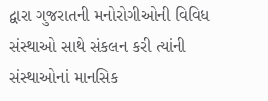દ્વારા ગુજરાતની મનોરોગીઓની વિવિધ સંસ્થાઓ સાથે સંકલન કરી ત્યાંની સંસ્થાઓનાં માનસિક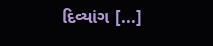દિવ્યાંગ [...]